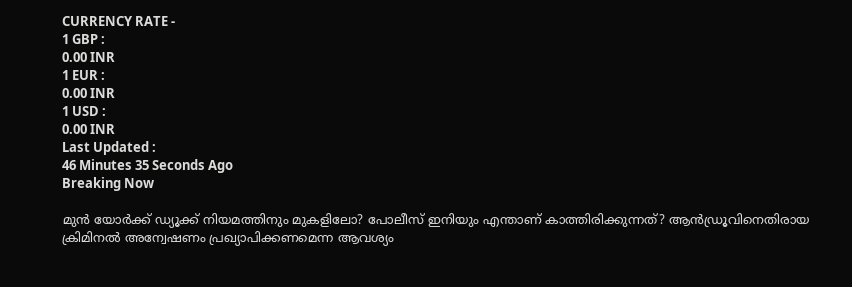CURRENCY RATE -
1 GBP :
0.00 INR
1 EUR :
0.00 INR
1 USD :
0.00 INR
Last Updated :
46 Minutes 35 Seconds Ago
Breaking Now

മുന്‍ യോര്‍ക്ക് ഡ്യൂക്ക് നിയമത്തിനും മുകളിലോ? പോലീസ് ഇനിയും എന്താണ് കാത്തിരിക്കുന്നത്? ആന്‍ഡ്രൂവിനെതിരായ ക്രിമിനല്‍ അന്വേഷണം പ്രഖ്യാപിക്കണമെന്ന ആവശ്യം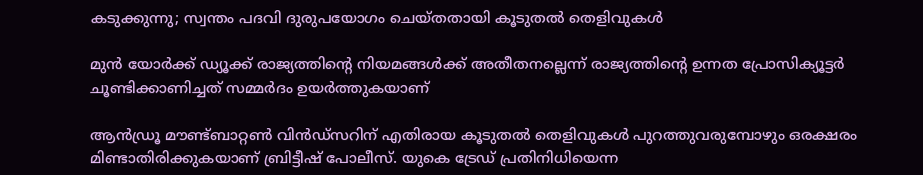കടുക്കുന്നു; സ്വന്തം പദവി ദുരുപയോഗം ചെയ്തതായി കൂടുതല്‍ തെളിവുകള്‍

മുന്‍ യോര്‍ക്ക് ഡ്യൂക്ക് രാജ്യത്തിന്റെ നിയമങ്ങള്‍ക്ക് അതീതനല്ലെന്ന് രാജ്യത്തിന്റെ ഉന്നത പ്രോസിക്യൂട്ടര്‍ ചൂണ്ടിക്കാണിച്ചത് സമ്മര്‍ദം ഉയര്‍ത്തുകയാണ്

ആന്‍ഡ്രൂ മൗണ്ട്ബാറ്റണ്‍ വിന്‍ഡ്‌സറിന് എതിരായ കൂടുതല്‍ തെളിവുകള്‍ പുറത്തുവരുമ്പോഴും ഒരക്ഷരം മിണ്ടാതിരിക്കുകയാണ് ബ്രിട്ടീഷ് പോലീസ്. യുകെ ട്രേഡ് പ്രതിനിധിയെന്ന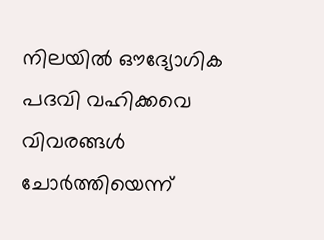നിലയില്‍ ഔദ്യോഗിക പദവി വഹിക്കവെ വിവരങ്ങള്‍ ചോര്‍ത്തിയെന്ന്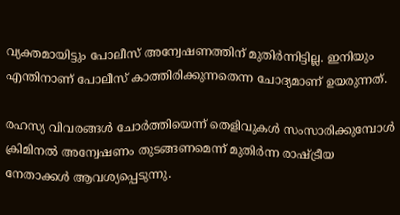വ്യക്തമായിട്ടും പോലീസ് അന്വേഷണത്തിന് മുതിര്‍ന്നിട്ടില്ല. ഇനിയും എന്തിനാണ് പോലീസ് കാത്തിരിക്കുന്നതെന്ന ചോദ്യമാണ് ഉയരുന്നത്.

രഹസ്യ വിവരങ്ങള്‍ ചോര്‍ത്തിയെന്ന് തെളിവുകള്‍ സംസാരിക്കുമ്പോള്‍ ക്രിമിനല്‍ അന്വേഷണം തുടങ്ങണമെന്ന് മുതിര്‍ന്ന രാഷ്ട്രീയ നേതാക്കള്‍ ആവശ്യപ്പെടുന്നു.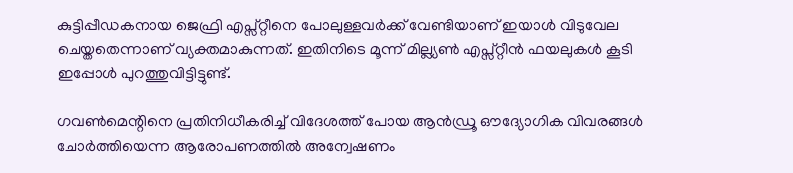കുട്ടിപ്പീഡകനായ ജെഫ്രി എപ്സ്റ്റീനെ പോലുള്ളവര്‍ക്ക് വേണ്ടിയാണ് ഇയാള്‍ വിടുവേല ചെയ്തതെന്നാണ് വ്യക്തമാകുന്നത്. ഇതിനിടെ മൂന്ന് മില്ല്യണ്‍ എപ്സ്റ്റീന്‍ ഫയലുകള്‍ കൂടി ഇപ്പോള്‍ പുറത്തുവിട്ടിട്ടുണ്ട്.

ഗവണ്‍മെന്റിനെ പ്രതിനിധീകരിച്ച് വിദേശത്ത് പോയ ആന്‍ഡ്രൂ ഔദ്യോഗിക വിവരങ്ങള്‍ ചോര്‍ത്തിയെന്ന ആരോപണത്തില്‍ അന്വേഷണം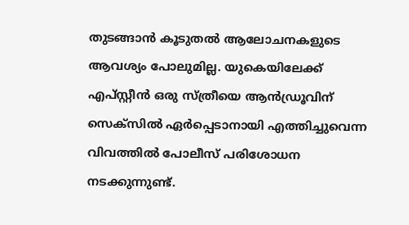തുടങ്ങാന്‍ കൂടുതല്‍ ആലോചനകളുടെ ആവശ്യം പോലുമില്ല. യുകെയിലേക്ക് എപ്സ്റ്റീന്‍ ഒരു സ്ത്രീയെ ആന്‍ഡ്രൂവിന് സെക്‌സില്‍ ഏര്‍പ്പെടാനായി എത്തിച്ചുവെന്ന വിവത്തില്‍ പോലീസ് പരിശോധന നടക്കുന്നുണ്ട്.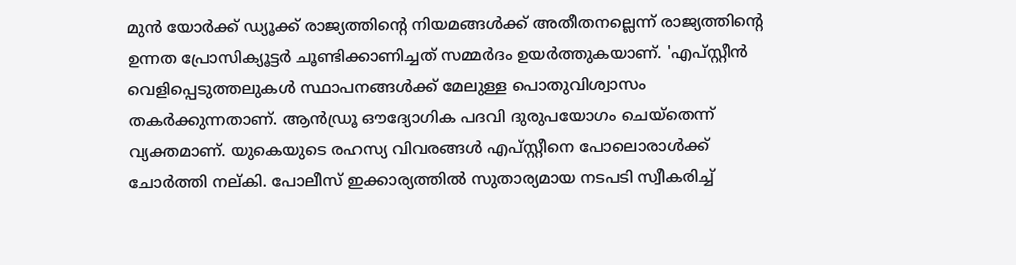മുന്‍ യോര്‍ക്ക് ഡ്യൂക്ക് രാജ്യത്തിന്റെ നിയമങ്ങള്‍ക്ക് അതീതനല്ലെന്ന് രാജ്യത്തിന്റെ ഉന്നത പ്രോസിക്യൂട്ടര്‍ ചൂണ്ടിക്കാണിച്ചത് സമ്മര്‍ദം ഉയര്‍ത്തുകയാണ്. 'എപ്സ്റ്റീന്‍ വെളിപ്പെടുത്തലുകള്‍ സ്ഥാപനങ്ങള്‍ക്ക് മേലുള്ള പൊതുവിശ്വാസം തകര്‍ക്കുന്നതാണ്. ആന്‍ഡ്രൂ ഔദ്യോഗിക പദവി ദുരുപയോഗം ചെയ്‌തെന്ന് വ്യക്തമാണ്. യുകെയുടെ രഹസ്യ വിവരങ്ങള്‍ എപ്സ്റ്റീനെ പോലൊരാള്‍ക്ക് ചോര്‍ത്തി നല്കി. പോലീസ് ഇക്കാര്യത്തില്‍ സുതാര്യമായ നടപടി സ്വീകരിച്ച്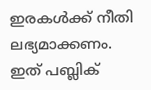ഇരകള്‍ക്ക് നീതി ലഭ്യമാക്കണം. ഇത് പബ്ലിക്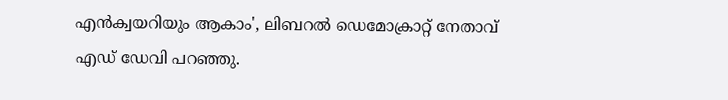എന്‍ക്വയറിയും ആകാം', ലിബറല്‍ ഡെമോക്രാറ്റ് നേതാവ് എഡ് ഡേവി പറഞ്ഞു.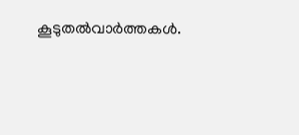കൂടുതല്‍വാര്‍ത്തകള്‍.